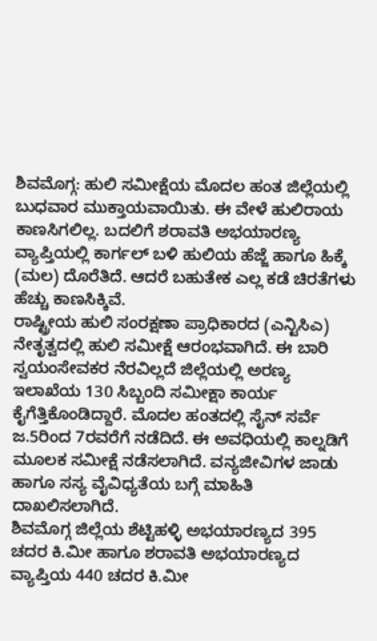ಶಿವಮೊಗ್ಗ: ಹುಲಿ ಸಮೀಕ್ಷೆಯ ಮೊದಲ ಹಂತ ಜಿಲ್ಲೆಯಲ್ಲಿ ಬುಧವಾರ ಮುಕ್ತಾಯವಾಯಿತು. ಈ ವೇಳೆ ಹುಲಿರಾಯ ಕಾಣಸಿಗಲಿಲ್ಲ. ಬದಲಿಗೆ ಶರಾವತಿ ಅಭಯಾರಣ್ಯ ವ್ಯಾಪ್ತಿಯಲ್ಲಿ ಕಾರ್ಗಲ್ ಬಳಿ ಹುಲಿಯ ಹೆಜ್ಜೆ ಹಾಗೂ ಹಿಕ್ಕೆ (ಮಲ) ದೊರೆತಿದೆ. ಆದರೆ ಬಹುತೇಕ ಎಲ್ಲ ಕಡೆ ಚಿರತೆಗಳು ಹೆಚ್ಚು ಕಾಣಸಿಕ್ಕಿವೆ.
ರಾಷ್ಟ್ರೀಯ ಹುಲಿ ಸಂರಕ್ಷಣಾ ಪ್ರಾಧಿಕಾರದ (ಎನ್ಟಿಸಿಎ) ನೇತೃತ್ವದಲ್ಲಿ ಹುಲಿ ಸಮೀಕ್ಷೆ ಆರಂಭವಾಗಿದೆ. ಈ ಬಾರಿ ಸ್ವಯಂಸೇವಕರ ನೆರವಿಲ್ಲದೆ ಜಿಲ್ಲೆಯಲ್ಲಿ ಅರಣ್ಯ ಇಲಾಖೆಯ 130 ಸಿಬ್ಬಂದಿ ಸಮೀಕ್ಷಾ ಕಾರ್ಯ ಕೈಗೆತ್ತಿಕೊಂಡಿದ್ದಾರೆ. ಮೊದಲ ಹಂತದಲ್ಲಿ ಸೈನ್ ಸರ್ವೆ ಜ.5ರಿಂದ 7ರವರೆಗೆ ನಡೆದಿದೆ. ಈ ಅವಧಿಯಲ್ಲಿ ಕಾಲ್ನಡಿಗೆ ಮೂಲಕ ಸಮೀಕ್ಷೆ ನಡೆಸಲಾಗಿದೆ. ವನ್ಯಜೀವಿಗಳ ಜಾಡು ಹಾಗೂ ಸಸ್ಯ ವೈವಿಧ್ಯತೆಯ ಬಗ್ಗೆ ಮಾಹಿತಿ ದಾಖಲಿಸಲಾಗಿದೆ.
ಶಿವಮೊಗ್ಗ ಜಿಲ್ಲೆಯ ಶೆಟ್ಟಿಹಳ್ಳಿ ಅಭಯಾರಣ್ಯದ 395 ಚದರ ಕಿ.ಮೀ ಹಾಗೂ ಶರಾವತಿ ಅಭಯಾರಣ್ಯದ ವ್ಯಾಪ್ತಿಯ 440 ಚದರ ಕಿ.ಮೀ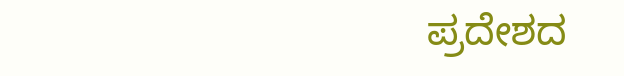ಪ್ರದೇಶದ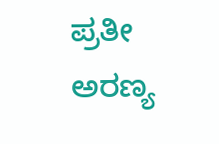ಪ್ರತೀ ಅರಣ್ಯ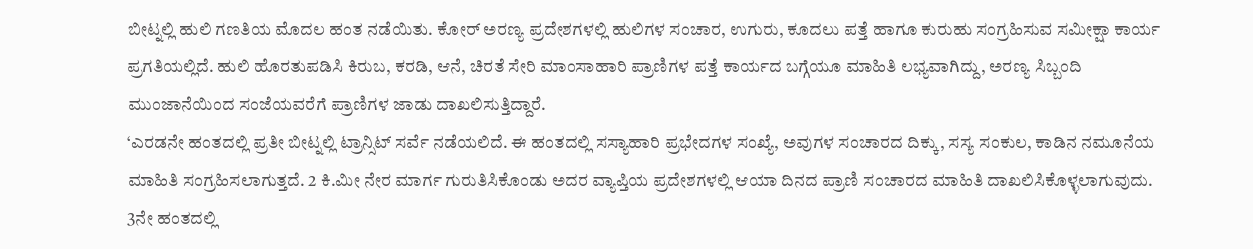ಬೀಟ್ನಲ್ಲಿ ಹುಲಿ ಗಣತಿಯ ಮೊದಲ ಹಂತ ನಡೆಯಿತು. ಕೋರ್ ಅರಣ್ಯ ಪ್ರದೇಶಗಳಲ್ಲಿ ಹುಲಿಗಳ ಸಂಚಾರ, ಉಗುರು, ಕೂದಲು ಪತ್ತೆ ಹಾಗೂ ಕುರುಹು ಸಂಗ್ರಹಿಸುವ ಸಮೀಕ್ಷಾ ಕಾರ್ಯ ಪ್ರಗತಿಯಲ್ಲಿದೆ. ಹುಲಿ ಹೊರತುಪಡಿಸಿ ಕಿರುಬ, ಕರಡಿ, ಆನೆ, ಚಿರತೆ ಸೇರಿ ಮಾಂಸಾಹಾರಿ ಪ್ರಾಣಿಗಳ ಪತ್ತೆ ಕಾರ್ಯದ ಬಗ್ಗೆಯೂ ಮಾಹಿತಿ ಲಭ್ಯವಾಗಿದ್ದು, ಅರಣ್ಯ ಸಿಬ್ಬಂದಿ ಮುಂಜಾನೆಯಿಂದ ಸಂಜೆಯವರೆಗೆ ಪ್ರಾಣಿಗಳ ಜಾಡು ದಾಖಲಿಸುತ್ತಿದ್ದಾರೆ.
‘ಎರಡನೇ ಹಂತದಲ್ಲಿ ಪ್ರತೀ ಬೀಟ್ನಲ್ಲಿ ಟ್ರಾನ್ಸಿಟ್ ಸರ್ವೆ ನಡೆಯಲಿದೆ. ಈ ಹಂತದಲ್ಲಿ ಸಸ್ಯಾಹಾರಿ ಪ್ರಭೇದಗಳ ಸಂಖ್ಯೆ, ಅವುಗಳ ಸಂಚಾರದ ದಿಕ್ಕು, ಸಸ್ಯ ಸಂಕುಲ, ಕಾಡಿನ ನಮೂನೆಯ ಮಾಹಿತಿ ಸಂಗ್ರಹಿಸಲಾಗುತ್ತದೆ. 2 ಕಿ.ಮೀ ನೇರ ಮಾರ್ಗ ಗುರುತಿಸಿಕೊಂಡು ಅದರ ವ್ಯಾಪ್ತಿಯ ಪ್ರದೇಶಗಳಲ್ಲಿ ಆಯಾ ದಿನದ ಪ್ರಾಣಿ ಸಂಚಾರದ ಮಾಹಿತಿ ದಾಖಲಿಸಿಕೊಳ್ಳಲಾಗುವುದು. 3ನೇ ಹಂತದಲ್ಲಿ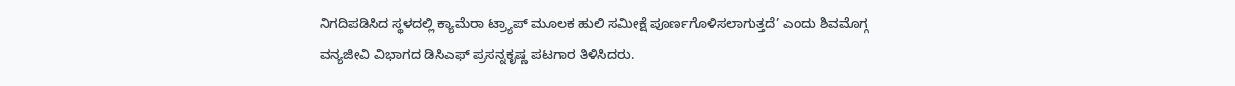ನಿಗದಿಪಡಿಸಿದ ಸ್ಥಳದಲ್ಲಿ ಕ್ಯಾಮೆರಾ ಟ್ರ್ಯಾಪ್ ಮೂಲಕ ಹುಲಿ ಸಮೀಕ್ಷೆ ಪೂರ್ಣಗೊಳಿಸಲಾಗುತ್ತದೆ’ ಎಂದು ಶಿವಮೊಗ್ಗ ವನ್ಯಜೀವಿ ವಿಭಾಗದ ಡಿಸಿಎಫ್ ಪ್ರಸನ್ನಕೃಷ್ಣ ಪಟಗಾರ ತಿಳಿಸಿದರು.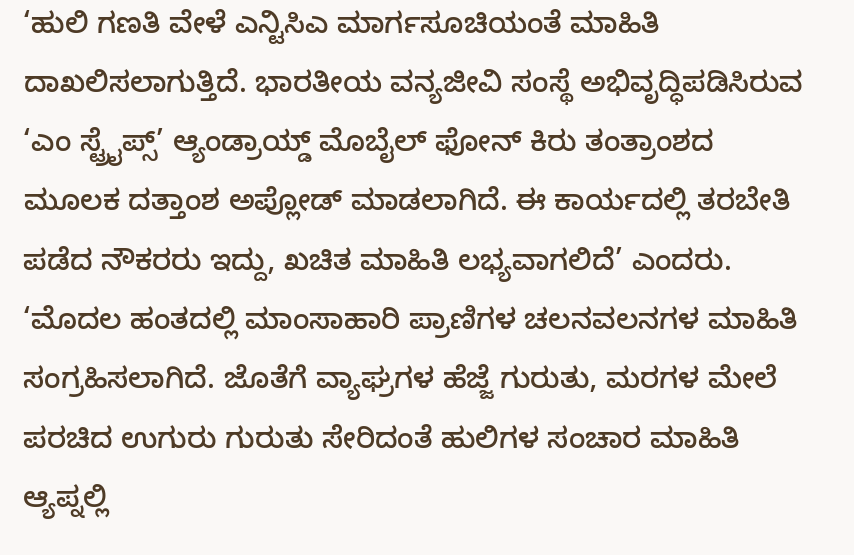‘ಹುಲಿ ಗಣತಿ ವೇಳೆ ಎನ್ಟಿಸಿಎ ಮಾರ್ಗಸೂಚಿಯಂತೆ ಮಾಹಿತಿ ದಾಖಲಿಸಲಾಗುತ್ತಿದೆ. ಭಾರತೀಯ ವನ್ಯಜೀವಿ ಸಂಸ್ಥೆ ಅಭಿವೃದ್ಧಿಪಡಿಸಿರುವ ‘ಎಂ ಸ್ಟ್ರೈಪ್ಸ್’ ಆ್ಯಂಡ್ರಾಯ್ಡ್ ಮೊಬೈಲ್ ಫೋನ್ ಕಿರು ತಂತ್ರಾಂಶದ ಮೂಲಕ ದತ್ತಾಂಶ ಅಪ್ಲೋಡ್ ಮಾಡಲಾಗಿದೆ. ಈ ಕಾರ್ಯದಲ್ಲಿ ತರಬೇತಿ ಪಡೆದ ನೌಕರರು ಇದ್ದು, ಖಚಿತ ಮಾಹಿತಿ ಲಭ್ಯವಾಗಲಿದೆ’ ಎಂದರು.
‘ಮೊದಲ ಹಂತದಲ್ಲಿ ಮಾಂಸಾಹಾರಿ ಪ್ರಾಣಿಗಳ ಚಲನವಲನಗಳ ಮಾಹಿತಿ ಸಂಗ್ರಹಿಸಲಾಗಿದೆ. ಜೊತೆಗೆ ವ್ಯಾಘ್ರಗಳ ಹೆಜ್ಜೆ ಗುರುತು, ಮರಗಳ ಮೇಲೆ ಪರಚಿದ ಉಗುರು ಗುರುತು ಸೇರಿದಂತೆ ಹುಲಿಗಳ ಸಂಚಾರ ಮಾಹಿತಿ ಆ್ಯಪ್ನಲ್ಲಿ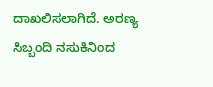ದಾಖಲಿಸಲಾಗಿದೆ. ಅರಣ್ಯ ಸಿಬ್ಬಂದಿ ನಸುಕಿನಿಂದ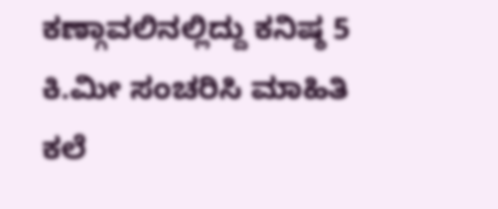ಕಣ್ಗಾವಲಿನಲ್ಲಿದ್ದು ಕನಿಷ್ಠ 5 ಕಿ.ಮೀ ಸಂಚರಿಸಿ ಮಾಹಿತಿ ಕಲೆ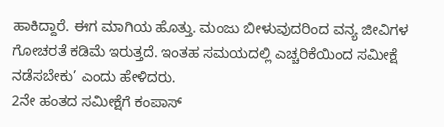ಹಾಕಿದ್ದಾರೆ. ಈಗ ಮಾಗಿಯ ಹೊತ್ತು. ಮಂಜು ಬೀಳುವುದರಿಂದ ವನ್ಯ ಜೀವಿಗಳ ಗೋಚರತೆ ಕಡಿಮೆ ಇರುತ್ತದೆ. ಇಂತಹ ಸಮಯದಲ್ಲಿ ಎಚ್ಚರಿಕೆಯಿಂದ ಸಮೀಕ್ಷೆ ನಡೆಸಬೇಕು’ ಎಂದು ಹೇಳಿದರು.
2ನೇ ಹಂತದ ಸಮೀಕ್ಷೆಗೆ ಕಂಪಾಸ್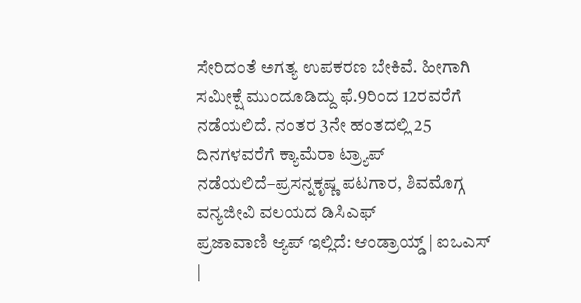ಸೇರಿದಂತೆ ಅಗತ್ಯ ಉಪಕರಣ ಬೇಕಿವೆ. ಹೀಗಾಗಿ ಸಮೀಕ್ಷೆ ಮುಂದೂಡಿದ್ದು ಫೆ.9ರಿಂದ 12ರವರೆಗೆ ನಡೆಯಲಿದೆ. ನಂತರ 3ನೇ ಹಂತದಲ್ಲಿ 25 ದಿನಗಳವರೆಗೆ ಕ್ಯಾಮೆರಾ ಟ್ರ್ಯಾಪ್ ನಡೆಯಲಿದೆ–ಪ್ರಸನ್ನಕೃಷ್ಣ ಪಟಗಾರ, ಶಿವಮೊಗ್ಗ ವನ್ಯಜೀವಿ ವಲಯದ ಡಿಸಿಎಫ್
ಪ್ರಜಾವಾಣಿ ಆ್ಯಪ್ ಇಲ್ಲಿದೆ: ಆಂಡ್ರಾಯ್ಡ್ | ಐಒಎಸ್ |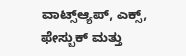ವಾಟ್ಸ್ಆ್ಯಪ್, ಎಕ್ಸ್, ಫೇಸ್ಬುಕ್ ಮತ್ತು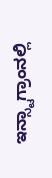ಇನ್ಸ್ಟಾಗ್ರಾಂನಲ್ಲಿ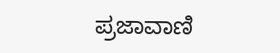ಪ್ರಜಾವಾಣಿ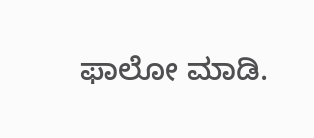ಫಾಲೋ ಮಾಡಿ.